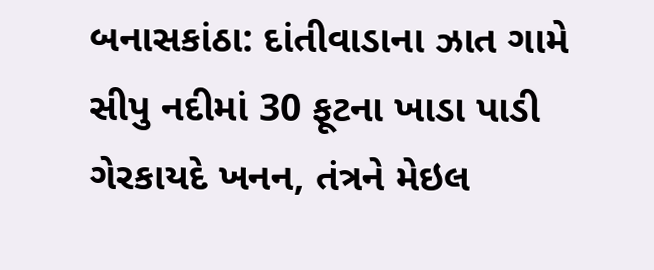બનાસકાંઠા: દાંતીવાડાના ઝાત ગામે સીપુ નદીમાં 30 ફૂટના ખાડા પાડી ગેરકાયદે ખનન, તંત્રને મેઇલ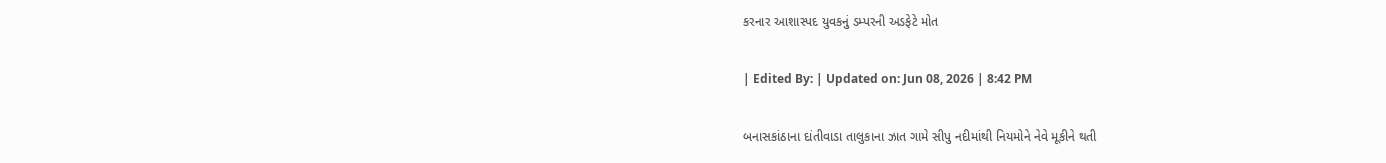કરનાર આશાસ્પદ યુવકનું ડમ્પરની અડફેટે મોત

| Edited By: | Updated on: Jun 08, 2026 | 8:42 PM

બનાસકાંઠાના દાંતીવાડા તાલુકાના ઝાત ગામે સીપુ નદીમાંથી નિયમોને નેવે મૂકીને થતી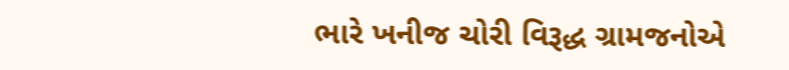ભારે ખનીજ ચોરી વિરૂદ્ધ ગ્રામજનોએ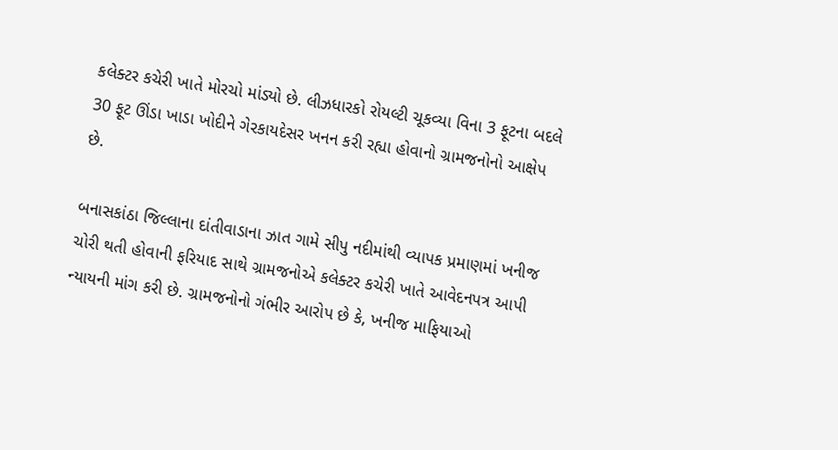કલેક્ટર કચેરી ખાતે મોરચો માંડ્યો છે. લીઝધારકો રોયલ્ટી ચૂકવ્યા વિના 3 ફૂટના બદલે 30 ફૂટ ઊંડા ખાડા ખોદીને ગેરકાયદેસર ખનન કરી રહ્યા હોવાનો ગ્રામજનોનો આક્ષેપ છે.

બનાસકાંઠા જિલ્લાના દાંતીવાડાના ઝાત ગામે સીપુ નદીમાંથી વ્યાપક પ્રમાણમાં ખનીજ ચોરી થતી હોવાની ફરિયાદ સાથે ગ્રામજનોએ કલેક્ટર કચેરી ખાતે આવેદનપત્ર આપી ન્યાયની માંગ કરી છે. ગ્રામજનોનો ગંભીર આરોપ છે કે, ખનીજ માફિયાઓ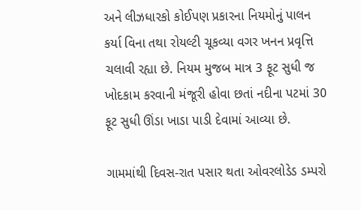અને લીઝધારકો કોઈપણ પ્રકારના નિયમોનું પાલન કર્યા વિના તથા રોયલ્ટી ચૂકવ્યા વગર ખનન પ્રવૃત્તિ ચલાવી રહ્યા છે. નિયમ મુજબ માત્ર 3 ફૂટ સુધી જ ખોદકામ કરવાની મંજૂરી હોવા છતાં નદીના પટમાં 30 ફૂટ સુધી ઊંડા ખાડા પાડી દેવામાં આવ્યા છે.

ગામમાંથી દિવસ-રાત પસાર થતા ઓવરલોડેડ ડમ્પરો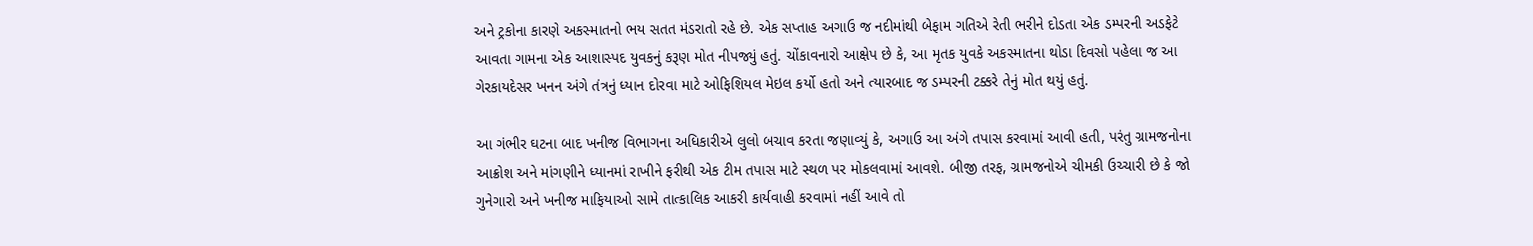અને ટ્રકોના કારણે અકસ્માતનો ભય સતત મંડરાતો રહે છે. એક સપ્તાહ અગાઉ જ નદીમાંથી બેફામ ગતિએ રેતી ભરીને દોડતા એક ડમ્પરની અડફેટે આવતા ગામના એક આશાસ્પદ યુવકનું કરૂણ મોત નીપજ્યું હતું. ચોંકાવનારો આક્ષેપ છે કે, આ મૃતક યુવકે અકસ્માતના થોડા દિવસો પહેલા જ આ ગેરકાયદેસર ખનન અંગે તંત્રનું ધ્યાન દોરવા માટે ઓફિશિયલ મેઇલ કર્યો હતો અને ત્યારબાદ જ ડમ્પરની ટક્કરે તેનું મોત થયું હતું.

આ ગંભીર ઘટના બાદ ખનીજ વિભાગના અધિકારીએ લુલો બચાવ કરતા જણાવ્યું કે, અગાઉ આ અંગે તપાસ કરવામાં આવી હતી, પરંતુ ગ્રામજનોના આક્રોશ અને માંગણીને ધ્યાનમાં રાખીને ફરીથી એક ટીમ તપાસ માટે સ્થળ પર મોકલવામાં આવશે. બીજી તરફ, ગ્રામજનોએ ચીમકી ઉચ્ચારી છે કે જો ગુનેગારો અને ખનીજ માફિયાઓ સામે તાત્કાલિક આકરી કાર્યવાહી કરવામાં નહીં આવે તો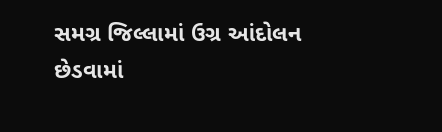સમગ્ર જિલ્લામાં ઉગ્ર આંદોલન છેડવામાં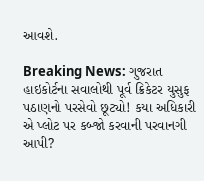આવશે.

Breaking News: ગુજરાત હાઇકોર્ટના સવાલોથી પૂર્વ ક્રિકેટર યુસુફ પઠાણનો પરસેવો છૂટ્યો! કયા અધિકારી એ પ્લોટ પર કબ્જો કરવાની પરવાનગી આપી?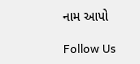નામ આપો

Follow Us